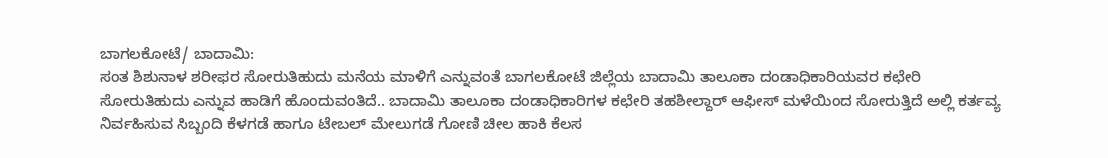ಬಾಗಲಕೋಟೆ/ ಬಾದಾಮಿ:
ಸಂತ ಶಿಶುನಾಳ ಶರೀಫರ ಸೋರುತಿಹುದು ಮನೆಯ ಮಾಳಿಗೆ ಎನ್ನುವಂತೆ ಬಾಗಲಕೋಟೆ ಜಿಲ್ಲೆಯ ಬಾದಾಮಿ ತಾಲೂಕಾ ದಂಡಾಧಿಕಾರಿಯವರ ಕಛೇರಿ ಸೋರುತಿಹುದು ಎನ್ನುವ ಹಾಡಿಗೆ ಹೊಂದುವಂತಿದೆ.. ಬಾದಾಮಿ ತಾಲೂಕಾ ದಂಡಾಧಿಕಾರಿಗಳ ಕಛೇರಿ ತಹಶೀಲ್ದಾರ್ ಆಫೀಸ್ ಮಳೆಯಿಂದ ಸೋರುತ್ತಿದೆ ಅಲ್ಲಿ ಕರ್ತವ್ಯ ನಿರ್ವಹಿಸುವ ಸಿಬ್ಬಂದಿ ಕೆಳಗಡೆ ಹಾಗೂ ಟೇಬಲ್ ಮೇಲುಗಡೆ ಗೋಣಿ ಚೀಲ ಹಾಕಿ ಕೆಲಸ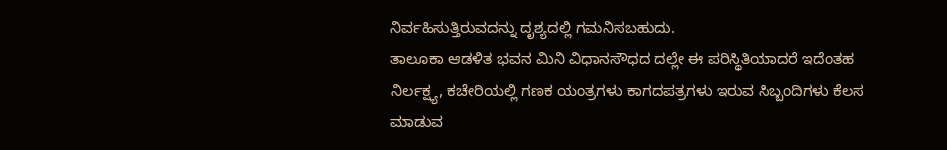ನಿರ್ವಹಿಸುತ್ತಿರುವದನ್ನು ದೃಶ್ಯದಲ್ಲಿ ಗಮನಿಸಬಹುದು.
ತಾಲೂಕಾ ಆಡಳಿತ ಭವನ ಮಿನಿ ವಿಧಾನಸೌಧದ ದಲ್ಲೇ ಈ ಪರಿಸ್ಥಿತಿಯಾದರೆ ಇದೆಂತಹ ನಿರ್ಲಕ್ಷ್ಯ, ಕಚೇರಿಯಲ್ಲಿ ಗಣಕ ಯಂತ್ರಗಳು ಕಾಗದಪತ್ರಗಳು ಇರುವ ಸಿಬ್ಬಂದಿಗಳು ಕೆಲಸ ಮಾಡುವ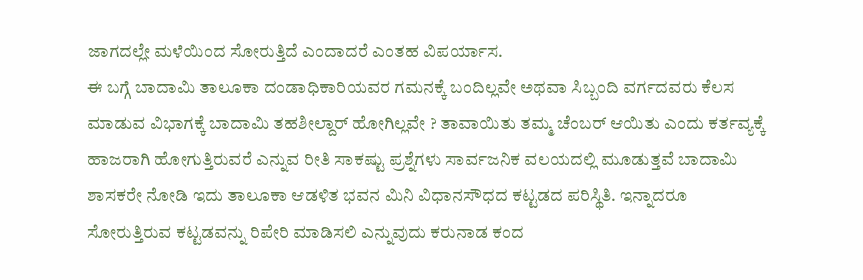ಜಾಗದಲ್ಲೇ ಮಳೆಯಿಂದ ಸೋರುತ್ತಿದೆ ಎಂದಾದರೆ ಎಂತಹ ವಿಪರ್ಯಾಸ.
ಈ ಬಗ್ಗೆ ಬಾದಾಮಿ ತಾಲೂಕಾ ದಂಡಾಧಿಕಾರಿಯವರ ಗಮನಕ್ಕೆ ಬಂದಿಲ್ಲವೇ ಅಥವಾ ಸಿಬ್ಬಂದಿ ವರ್ಗದವರು ಕೆಲಸ ಮಾಡುವ ವಿಭಾಗಕ್ಕೆ ಬಾದಾಮಿ ತಹಶೀಲ್ದಾರ್ ಹೋಗಿಲ್ಲವೇ ? ತಾವಾಯಿತು ತಮ್ಮ ಚೆಂಬರ್ ಆಯಿತು ಎಂದು ಕರ್ತವ್ಯಕ್ಕೆ ಹಾಜರಾಗಿ ಹೋಗುತ್ತಿರುವರೆ ಎನ್ನುವ ರೀತಿ ಸಾಕಷ್ಟು ಪ್ರಶ್ನೆಗಳು ಸಾರ್ವಜನಿಕ ವಲಯದಲ್ಲಿ ಮೂಡುತ್ತವೆ ಬಾದಾಮಿ ಶಾಸಕರೇ ನೋಡಿ ಇದು ತಾಲೂಕಾ ಆಡಳಿತ ಭವನ ಮಿನಿ ವಿಧಾನಸೌಧದ ಕಟ್ಟಡದ ಪರಿಸ್ಥಿತಿ. ಇನ್ನಾದರೂ ಸೋರುತ್ತಿರುವ ಕಟ್ಟಡವನ್ನು ರಿಪೇರಿ ಮಾಡಿಸಲಿ ಎನ್ನುವುದು ಕರುನಾಡ ಕಂದ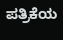ಪತ್ರಿಕೆಯ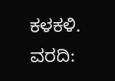ಕಳಕಳಿ.
ವರದಿ: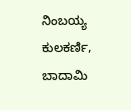ನಿಂಬಯ್ಯ ಕುಲಕರ್ಣಿ, ಬಾದಾಮಿ